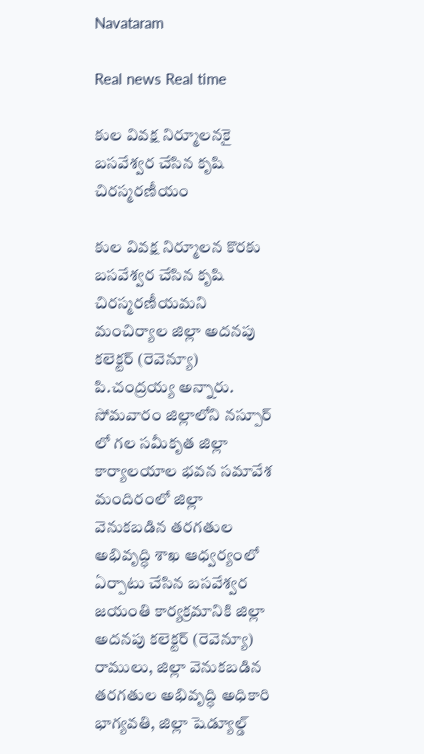Navataram

Real news Real time

కుల వివక్ష నిర్మూలనకై బసవేశ్వర చేసిన కృషి చిరస్మరణీయం

కుల వివక్ష నిర్మూలన కొరకు బసవేశ్వర చేసిన కృషి చిరస్మరణీయమని మంచిర్యాల జిల్లా అదనపు కలెక్టర్ (రెవెన్యూ) పి.చంద్రయ్య అన్నారు. సోమవారం జిల్లాలోని నస్పూర్ లో గల సమీకృత జిల్లా కార్యాలయాల భవన సమావేశ మందిరంలో జిల్లా వెనుకబడిన తరగతుల అభివృద్ధి శాఖ ఆధ్వర్యంలో ఏర్పాటు చేసిన బసవేశ్వర జయంతి కార్యక్రమానికి జిల్లా అదనపు కలెక్టర్ (రెవెన్యూ) రాములు, జిల్లా వెనుకబడిన తరగతుల అభివృద్ధి అధికారి భాగ్యవతి, జిల్లా షెడ్యూల్డ్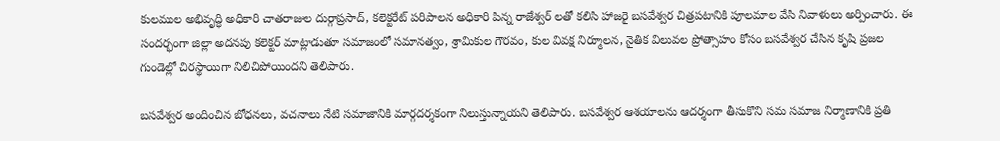కులముల అభివృద్ధి అధికారి చాతరాజుల దుర్గాప్రసాద్, కలెక్టరేట్ పరిపాలన అధికారి పిన్న రాజేశ్వర్ లతో కలిసి హాజరై బసవేశ్వర చిత్రపటానికి పూలమాల వేసి నివాళులు అర్పించారు. ఈ సందర్భంగా జిల్లా అదనపు కలెక్టర్ మాట్లాడుతూ సమాజంలో సమానత్వం, శ్రామికుల గౌరవం, కుల వివక్ష నిర్మూలన, నైతిక విలువల ప్రోత్సాహం కోసం బసవేశ్వర చేసిన కృషి ప్రజల గుండెల్లో చిరస్థాయిగా నిలిచిపోయిందని తెలిపారు.

బసవేశ్వర అందించిన బోధనలు, వచనాలు నేటి సమాజానికి మార్గదర్శకంగా నిలుస్తున్నాయని తెలిపారు. బసవేశ్వర ఆశయాలను ఆదర్శంగా తీసుకొని సమ సమాజ నిర్మాణానికి ప్రతి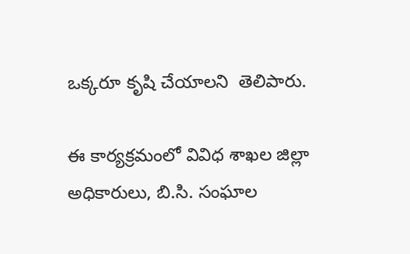ఒక్కరూ కృషి చేయాలని  తెలిపారు.

ఈ కార్యక్రమంలో వివిధ శాఖల జిల్లా అధికారులు, బి.సి. సంఘాల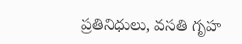ప్రతినిధులు, వసతి గృహ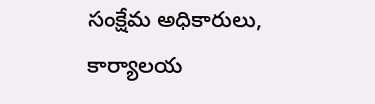సంక్షేమ అధికారులు, కార్యాలయ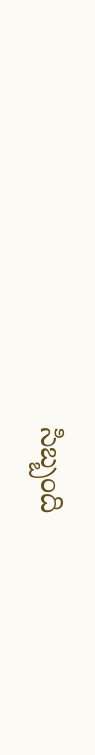సిబ్బంది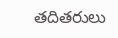తదితరులు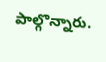పాల్గొన్నారు.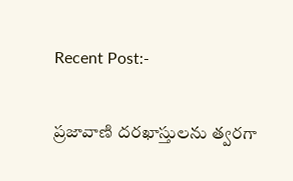Recent Post:-

ప్రజావాణి దరఖాస్తులను త్వరగా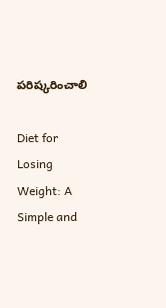పరిష్కరించాలి

Diet for Losing Weight: A Simple and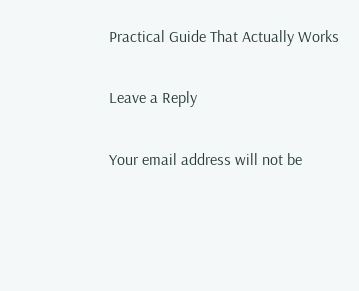Practical Guide That Actually Works

Leave a Reply

Your email address will not be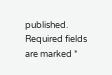published. Required fields are marked *